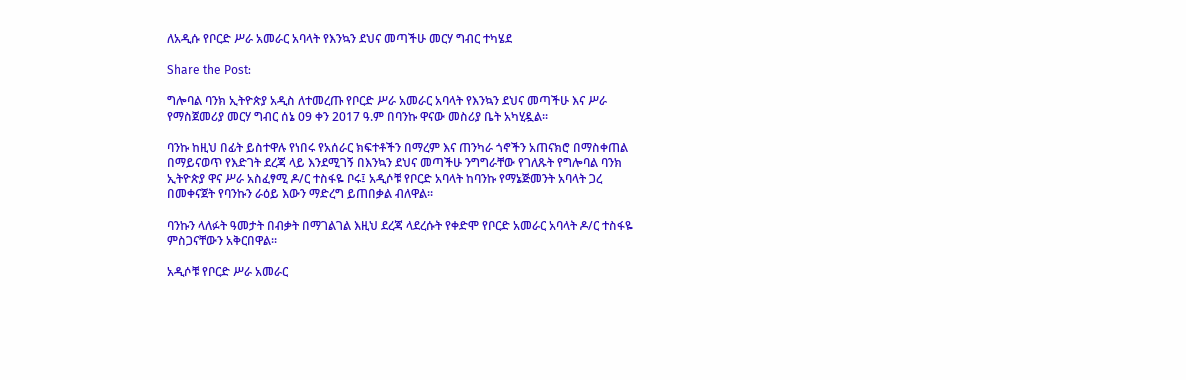ለአዲሱ የቦርድ ሥራ አመራር አባላት የእንኳን ደህና መጣችሁ መርሃ ግብር ተካሄደ

Share the Post:

ግሎባል ባንክ ኢትዮጵያ አዲስ ለተመረጡ የቦርድ ሥራ አመራር አባላት የእንኳን ደህና መጣችሁ እና ሥራ የማስጀመሪያ መርሃ ግብር ሰኔ 09 ቀን 2017 ዓ.ም በባንኩ ዋናው መስሪያ ቤት አካሂዷል፡፡

ባንኩ ከዚህ በፊት ይስተዋሉ የነበሩ የአሰራር ክፍተቶችን በማረም እና ጠንካራ ጎኖችን አጠናክሮ በማስቀጠል በማይናወጥ የእድገት ደረጃ ላይ እንደሚገኝ በእንኳን ደህና መጣችሁ ንግግራቸው የገለጹት የግሎባል ባንክ ኢትዮጵያ ዋና ሥራ አስፈፃሚ ዶ/ር ተስፋዬ ቦሩ፤ አዲሶቹ የቦርድ አባላት ከባንኩ የማኔጅመንት አባላት ጋረ በመቀናጀት የባንኩን ራዕይ እውን ማድረግ ይጠበቃል ብለዋል፡፡

ባንኩን ላለፉት ዓመታት በብቃት በማገልገል እዚህ ደረጃ ላደረሱት የቀድሞ የቦርድ አመራር አባላት ዶ/ር ተስፋዬ ምስጋናቸውን አቅርበዋል፡፡

አዲሶቹ የቦርድ ሥራ አመራር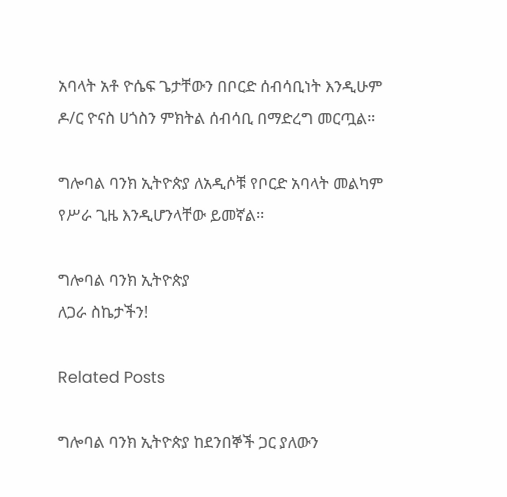አባላት አቶ ዮሴፍ ጌታቸውን በቦርድ ሰብሳቢነት እንዲሁም ዶ/ር ዮናስ ሀጎስን ምክትል ሰብሳቢ በማድረግ መርጧል።

ግሎባል ባንክ ኢትዮጵያ ለአዲሶቹ የቦርድ አባላት መልካም የሥራ ጊዜ እንዲሆንላቸው ይመኛል፡፡

ግሎባል ባንክ ኢትዮጵያ
ለጋራ ስኬታችን!

Related Posts

ግሎባል ባንክ ኢትዮጵያ ከደንበኞች ጋር ያለውን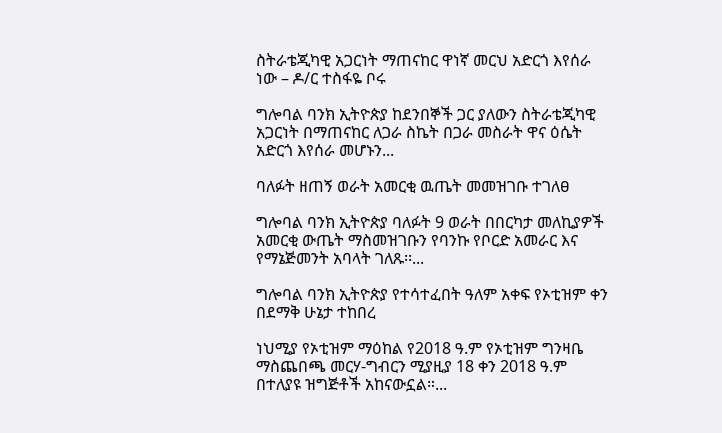ስትራቴጂካዊ አጋርነት ማጠናከር ዋነኛ መርህ አድርጎ እየሰራ ነው – ዶ/ር ተስፋዬ ቦሩ

ግሎባል ባንክ ኢትዮጵያ ከደንበኞች ጋር ያለውን ስትራቴጂካዊ አጋርነት በማጠናከር ለጋራ ስኬት በጋራ መስራት ዋና ዕሴት አድርጎ እየሰራ መሆኑን...

ባለፉት ዘጠኝ ወራት አመርቂ ዉጤት መመዝገቡ ተገለፀ

ግሎባል ባንክ ኢትዮጵያ ባለፉት 9 ወራት በበርካታ መለኪያዎች አመርቂ ውጤት ማስመዝገቡን የባንኩ የቦርድ አመራር እና የማኔጅመንት አባላት ገለጹ፡፡...

ግሎባል ባንክ ኢትዮጵያ የተሳተፈበት ዓለም አቀፍ የኦቲዝም ቀን በደማቅ ሁኔታ ተከበረ

ነህሚያ የኦቲዝም ማዕከል የ2018 ዓ.ም የኦቲዝም ግንዛቤ ማስጨበጫ መርሃ-ግብርን ሚያዚያ 18 ቀን 2018 ዓ.ም በተለያዩ ዝግጅቶች አከናውኗል።...